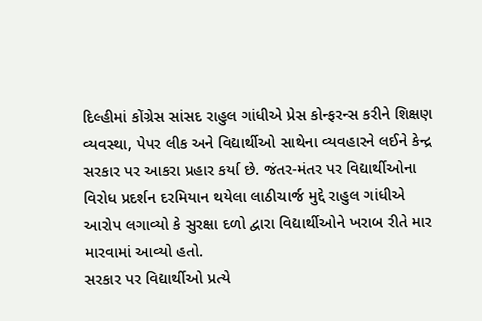દિલ્હીમાં કોંગ્રેસ સાંસદ રાહુલ ગાંધીએ પ્રેસ કોન્ફરન્સ કરીને શિક્ષણ વ્યવસ્થા, પેપર લીક અને વિદ્યાર્થીઓ સાથેના વ્યવહારને લઈને કેન્દ્ર સરકાર પર આકરા પ્રહાર કર્યા છે. જંતર-મંતર પર વિદ્યાર્થીઓના વિરોધ પ્રદર્શન દરમિયાન થયેલા લાઠીચાર્જ મુદ્દે રાહુલ ગાંધીએ આરોપ લગાવ્યો કે સુરક્ષા દળો દ્વારા વિદ્યાર્થીઓને ખરાબ રીતે માર મારવામાં આવ્યો હતો.
સરકાર પર વિદ્યાર્થીઓ પ્રત્યે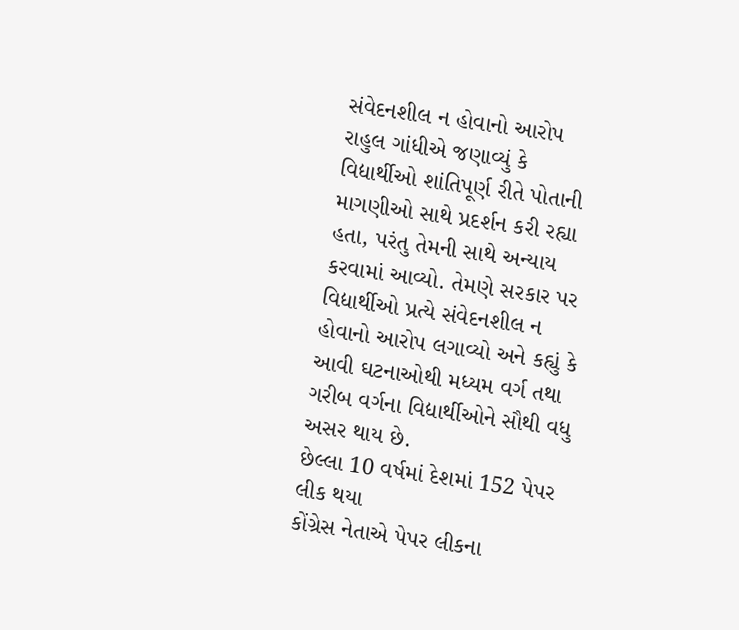સંવેદનશીલ ન હોવાનો આરોપ
રાહુલ ગાંધીએ જણાવ્યું કે વિદ્યાર્થીઓ શાંતિપૂર્ણ રીતે પોતાની માગણીઓ સાથે પ્રદર્શન કરી રહ્યા હતા, પરંતુ તેમની સાથે અન્યાય કરવામાં આવ્યો. તેમણે સરકાર પર વિદ્યાર્થીઓ પ્રત્યે સંવેદનશીલ ન હોવાનો આરોપ લગાવ્યો અને કહ્યું કે આવી ઘટનાઓથી મધ્યમ વર્ગ તથા ગરીબ વર્ગના વિદ્યાર્થીઓને સૌથી વધુ અસર થાય છે.
છેલ્લા 10 વર્ષમાં દેશમાં 152 પેપર લીક થયા
કોંગ્રેસ નેતાએ પેપર લીકના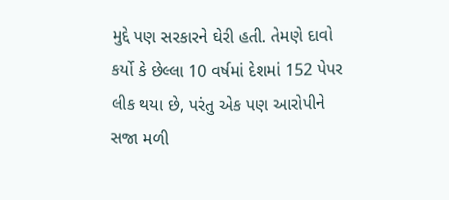મુદ્દે પણ સરકારને ઘેરી હતી. તેમણે દાવો કર્યો કે છેલ્લા 10 વર્ષમાં દેશમાં 152 પેપર લીક થયા છે, પરંતુ એક પણ આરોપીને સજા મળી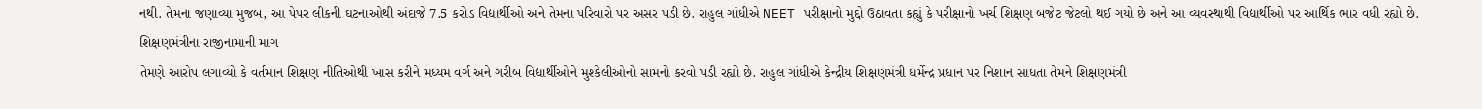નથી. તેમના જણાવ્યા મુજબ, આ પેપર લીકની ઘટનાઓથી અંદાજે 7.5 કરોડ વિદ્યાર્થીઓ અને તેમના પરિવારો પર અસર પડી છે. રાહુલ ગાંધીએ NEET પરીક્ષાનો મુદ્દો ઉઠાવતા કહ્યું કે પરીક્ષાનો ખર્ચ શિક્ષણ બજેટ જેટલો થઈ ગયો છે અને આ વ્યવસ્થાથી વિદ્યાર્થીઓ પર આર્થિક ભાર વધી રહ્યો છે.
શિક્ષણમંત્રીના રાજીનામાની માગ
તેમણે આરોપ લગાવ્યો કે વર્તમાન શિક્ષણ નીતિઓથી ખાસ કરીને મધ્યમ વર્ગ અને ગરીબ વિદ્યાર્થીઓને મુશ્કેલીઓનો સામનો કરવો પડી રહ્યો છે. રાહુલ ગાંધીએ કેન્દ્રીય શિક્ષણમંત્રી ધર્મેન્દ્ર પ્રધાન પર નિશાન સાધતા તેમને શિક્ષણમંત્રી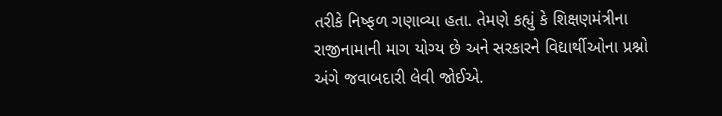તરીકે નિષ્ફળ ગણાવ્યા હતા. તેમણે કહ્યું કે શિક્ષણમંત્રીના રાજીનામાની માગ યોગ્ય છે અને સરકારને વિદ્યાર્થીઓના પ્રશ્નો અંગે જવાબદારી લેવી જોઈએ.